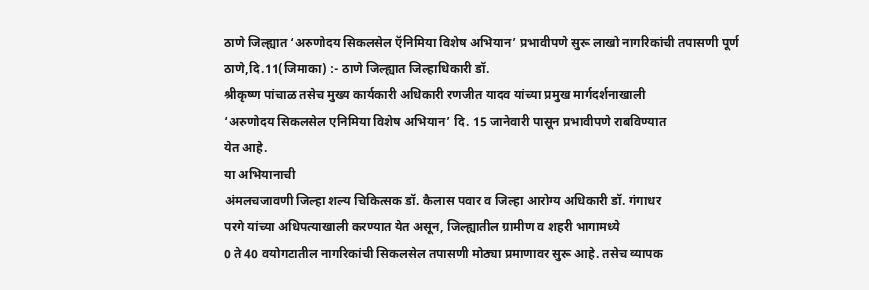ठाणे जिल्ह्यात ‘अरुणोदय सिकलसेल ऍनिमिया विशेष अभियान’ प्रभावीपणे सुरू लाखो नागरिकांची तपासणी पूर्ण
ठाणे,दि.11(जिमाका) :- ठाणे जिल्ह्यात जिल्हाधिकारी डॉ.
श्रीकृष्ण पांचाळ तसेच मुख्य कार्यकारी अधिकारी रणजीत यादव यांच्या प्रमुख मार्गदर्शनाखाली
‘अरुणोदय सिकलसेल एनिमिया विशेष अभियान’ दि. 15 जानेवारी पासून प्रभावीपणे राबविण्यात
येत आहे.
या अभियानाची
अंमलचजावणी जिल्हा शल्य चिकित्सक डॉ. कैलास पवार व जिल्हा आरोग्य अधिकारी डॉ. गंगाधर
परगे यांच्या अधिपत्याखाली करण्यात येत असून, जिल्ह्यातील ग्रामीण व शहरी भागामध्ये
0 ते 40 वयोगटातील नागरिकांची सिकलसेल तपासणी मोठ्या प्रमाणावर सुरू आहे. तसेच व्यापक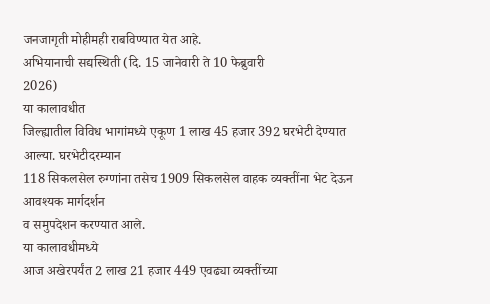जनजागृती मोहीमही राबविण्यात येत आहे.
अभियानाची सद्यस्थिती (दि. 15 जानेवारी ते 10 फेब्रुवारी
2026)
या कालावधीत
जिल्ह्यातील विविध भागांमध्ये एकूण 1 लाख 45 हजार 392 घरभेटी देण्यात आल्या. घरभेटीदरम्यान
118 सिकलसेल रुग्णांना तसेच 1909 सिकलसेल वाहक व्यक्तींना भेट देऊन आवश्यक मार्गदर्शन
व समुपदेशन करण्यात आले.
या कालावधीमध्ये
आज अखेरपर्यंत 2 लाख 21 हजार 449 एवढ्या व्यक्तींच्या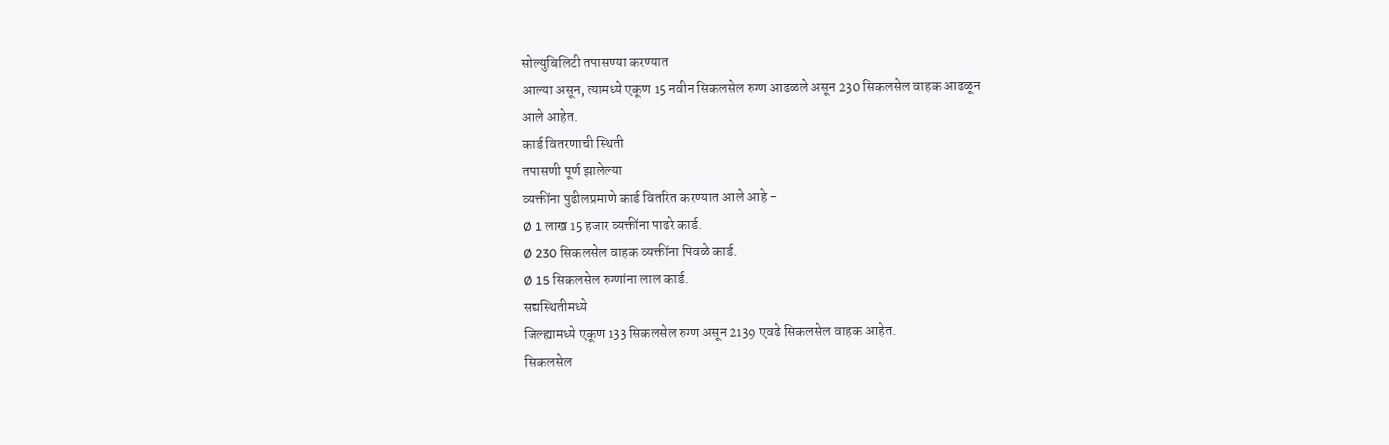सोल्युबिलिटी तपासण्या करण्यात
आल्या असून, त्यामध्ये एकूण 15 नवीन सिकलसेल रुग्ण आढळले असून 230 सिकलसेल वाहक आढळून
आले आहेत.
कार्ड वितरणाची स्थिती
तपासणी पूर्ण झालेल्या
व्यक्तींना पुढीलप्रमाणे कार्ड वितरित करण्यात आले आहे -
Ø 1 लाख 15 हजार व्यक्तींना पाढरे कार्ड.
Ø 230 सिकलसेल वाहक व्यक्तींना पिवळे कार्ड.
Ø 15 सिकलसेल रुग्णांना लाल कार्ड.
सद्यस्थितीमध्ये
जिल्ह्यामध्ये एकूण 133 सिकलसेल रुग्ण असून 2139 एवढे सिकलसेल वाहक आहेत.
सिकलसेल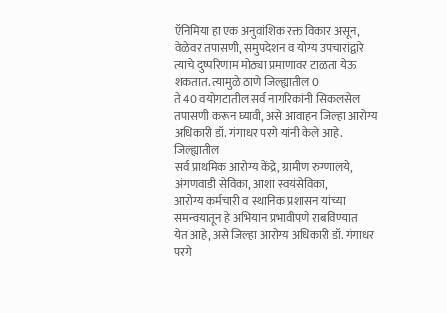ऍनिमिया हा एक अनुवांशिक रक्त विकार असून, वेळेवर तपासणी, समुपदेशन व योग्य उपचारांद्वारे
त्याचे दुष्परिणाम मोठ्या प्रमाणावर टाळता येऊ शकतात. त्यामुळे ठाणे जिल्ह्यातील 0
ते 40 वयोगटातील सर्व नागरिकांनी सिकलसेल तपासणी करून घ्यावी, असे आवाहन जिल्हा आरोग्य
अधिकारी डॉ. गंगाधर परगे यांनी केले आहे.
जिल्ह्यातील
सर्व प्राथमिक आरोग्य केंद्रे, ग्रामीण रुग्णालये, अंगणवाडी सेविका, आशा स्वयंसेविका,
आरोग्य कर्मचारी व स्थानिक प्रशासन यांच्या समन्वयातून हे अभियान प्रभावीपणे राबविण्यात
येत आहे, असे जिल्हा आरोग्य अधिकारी डॉ. गंगाधर परगे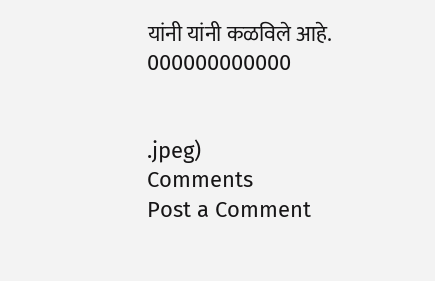यांनी यांनी कळविले आहे.
000000000000


.jpeg)
Comments
Post a Comment